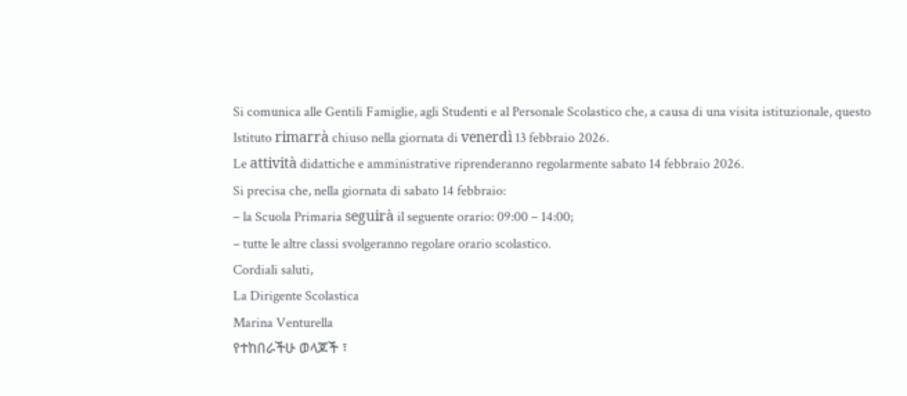Si comunica alle Gentili Famiglie, agli Studenti e al Personale Scolastico che, a causa di una visita istituzionale, questo Istituto rimarrà chiuso nella giornata di venerdì 13 febbraio 2026.
Le attività didattiche e amministrative riprenderanno regolarmente sabato 14 febbraio 2026.
Si precisa che, nella giornata di sabato 14 febbraio:
– la Scuola Primaria seguirà il seguente orario: 09:00 – 14:00;
– tutte le altre classi svolgeranno regolare orario scolastico.
Cordiali saluti,
La Dirigente Scolastica
Marina Venturella
የተከበራችሁ ወላጆች ፣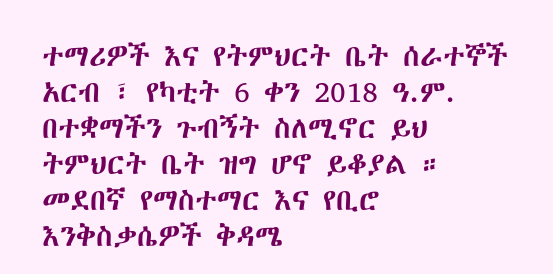ተማሪዎች እና የትምህርት ቤት ሰራተኞች አርብ ፣ የካቲት 6 ቀን 2018 ዓ.ም. በተቋማችን ጉብኝት ስለሚኖር ይህ ትምህርት ቤት ዝግ ሆኖ ይቆያል ።
መደበኛ የማስተማር እና የቢሮ እንቅስቃሴዎች ቅዳሜ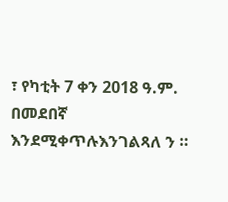፣ የካቲት 7 ቀን 2018 ዓ.ም. በመደበኛ እንደሚቀጥሉእንገልጻለ ን ።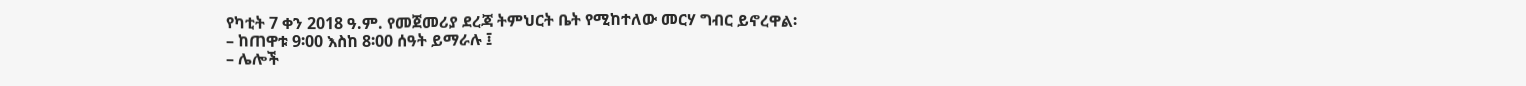የካቲት 7 ቀን 2018 ዓ.ም. የመጀመሪያ ደረጃ ትምህርት ቤት የሚከተለው መርሃ ግብር ይኖረዋል፡
– ከጠዋቱ 9፡00 እስከ 8፡00 ሰዓት ይማራሉ ፤
– ሌሎች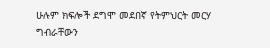ሁሉም ክፍሎች ደግሞ መደበኛ የትምህርት መርሃ ግብራቸውን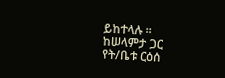ይከተላሉ ።
ከሠላምታ ጋር
የት/ቤቱ ርዕሰ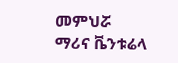መምህሯ
ማሪና ቬንቱሬላ